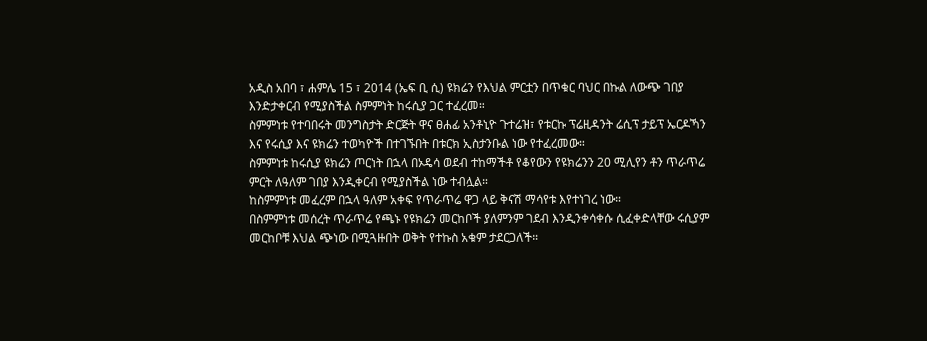አዲስ አበባ ፣ ሐምሌ 15 ፣ 2014 (ኤፍ ቢ ሲ) ዩክሬን የእህል ምርቷን በጥቁር ባህር በኩል ለውጭ ገበያ እንድታቀርብ የሚያስችል ስምምነት ከሩሲያ ጋር ተፈረመ።
ስምምነቱ የተባበሩት መንግስታት ድርጅት ዋና ፀሐፊ አንቶኒዮ ጉተሬዝ፣ የቱርኩ ፕሬዚዳንት ሬሲፕ ታይፕ ኤርዶኻን እና የሩሲያ እና ዩክሬን ተወካዮች በተገኙበት በቱርክ ኢስታንቡል ነው የተፈረመው።
ስምምነቱ ከሩሲያ ዩክሬን ጦርነት በኋላ በኦዴሳ ወደብ ተከማችቶ የቆየውን የዩክሬንን 20 ሚሊየን ቶን ጥራጥሬ ምርት ለዓለም ገበያ እንዲቀርብ የሚያስችል ነው ተብሏል።
ከስምምነቱ መፈረም በኋላ ዓለም አቀፍ የጥራጥሬ ዋጋ ላይ ቅናሽ ማሳየቱ እየተነገረ ነው።
በስምምነቱ መሰረት ጥራጥሬ የጫኑ የዩክሬን መርከቦች ያለምንም ገደብ እንዲንቀሳቀሱ ሲፈቀድላቸው ሩሲያም መርከቦቹ እህል ጭነው በሚጓዙበት ወቅት የተኩስ አቁም ታደርጋለች።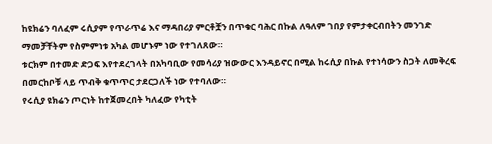ከዩክሬን ባለፈም ሩሲያም የጥራጥሬ እና ማዳበሪያ ምርቶቿን በጥቁር ባሕር በኩል ለዓለም ገበያ የምታቀርብበትን መንገድ ማመቻቸትም የስምምነቱ አካል መሆኑም ነው የተገለጸው።
ቱርክም በተመድ ድጋፍ እየተደረገላት በአካባቢው የመሳሪያ ዝውውር እንዳይኖር በሚል ከሩሲያ በኩል የተነሳውን ስጋት ለመቅረፍ በመርከቦቹ ላይ ጥብቅ ቁጥጥር ታደርጋለች ነው የተባለው።
የሩሲያ ዩክሬን ጦርነት ከተጀመረበት ካለፈው የካቲት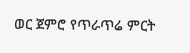ወር ጀምሮ የጥራጥሬ ምርት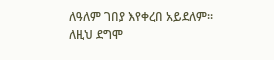ለዓለም ገበያ እየቀረበ አይደለም።
ለዚህ ደግሞ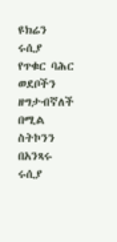ዩክሬን ሩሲያ የጥቁር ባሕር ወደቦችን ዘግታብኛለች በሚል ስትኮንን በአንጻሩ ሩሲያ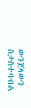ውንጀላውን ስታስተባብል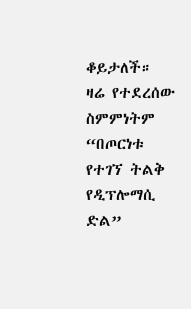ቆይታለች።
ዛሬ የተደረሰው ስምምነትም “በጦርነቱ የተገኘ ትልቅ የዲፕሎማሲ ድል”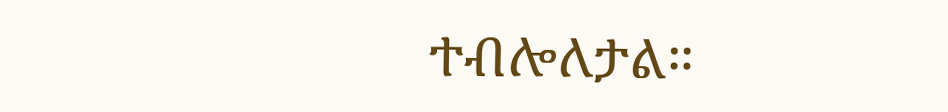ተብሎለታል።